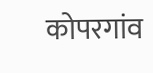कोपरगांव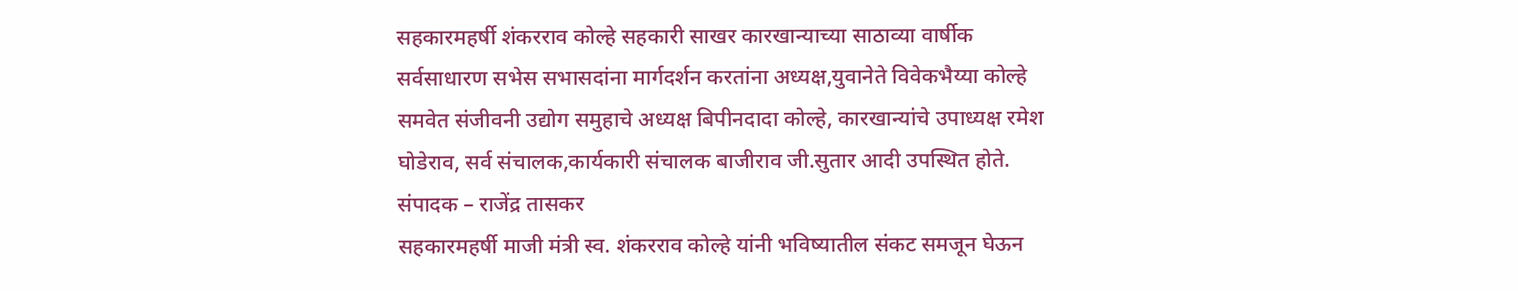सहकारमहर्षी शंकरराव कोल्हे सहकारी साखर कारखान्याच्या साठाव्या वार्षीक सर्वसाधारण सभेस सभासदांना मार्गदर्शन करतांना अध्यक्ष,युवानेते विवेकभैय्या कोल्हे समवेत संजीवनी उद्योग समुहाचे अध्यक्ष बिपीनदादा कोल्हे, कारखान्यांचे उपाध्यक्ष रमेश घोडेराव, सर्व संचालक,कार्यकारी संचालक बाजीराव जी.सुतार आदी उपस्थित होते.
संपादक – राजेंद्र तासकर
सहकारमहर्षी माजी मंत्री स्व. शंकरराव कोल्हे यांनी भविष्यातील संकट समजून घेऊन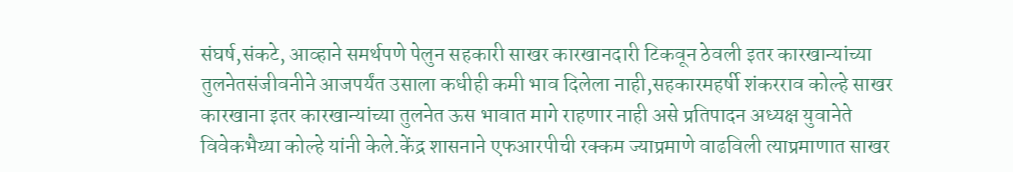संघर्ष,संकटे, आव्हाने समर्थपणे पेलुन सहकारी साखर कारखानदारी टिकवून ठेवली इतर कारखान्यांच्या तुलनेतसंजीवनीने आजपर्यंत उसाला कधीही कमी भाव दिलेला नाही,सहकारमहर्षी शंकरराव कोल्हे साखर कारखाना इतर कारखान्यांच्या तुलनेत ऊस भावात मागे राहणार नाही असे प्रतिपादन अध्यक्ष युवानेते विवेकभैय्या कोल्हे यांनी केले.केंद्र शासनाने एफआरपीची रक्कम ज्याप्रमाणे वाढविली त्याप्रमाणात साखर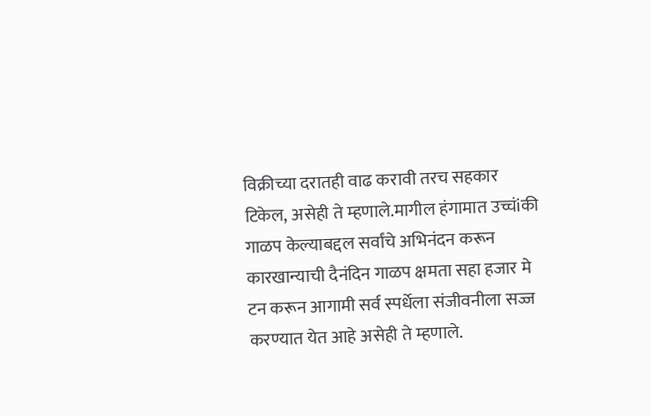विक्रीच्या दरातही वाढ करावी तरच सहकार टिकेल, असेही ते म्हणाले.मागील हंगामात उच्चंiकी गाळप केल्याबद्दल सर्वांचे अभिनंदन करून कारखान्याची दैनंदिन गाळप क्षमता सहा हजार मे टन करून आगामी सर्व स्पर्धेला संजीवनीला सज्ज करण्यात येत आहे असेही ते म्हणाले.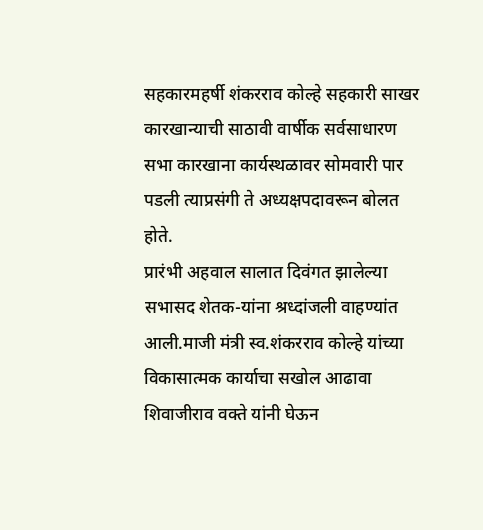सहकारमहर्षी शंकरराव कोल्हे सहकारी साखर कारखान्याची साठावी वार्षीक सर्वसाधारण सभा कारखाना कार्यस्थळावर सोमवारी पार पडली त्याप्रसंगी ते अध्यक्षपदावरून बोलत होते.
प्रारंभी अहवाल सालात दिवंगत झालेल्या सभासद शेतक-यांना श्रध्दांजली वाहण्यांत आली.माजी मंत्री स्व.शंकरराव कोल्हे यांच्या विकासात्मक कार्याचा सखोल आढावा शिवाजीराव वक्ते यांनी घेऊन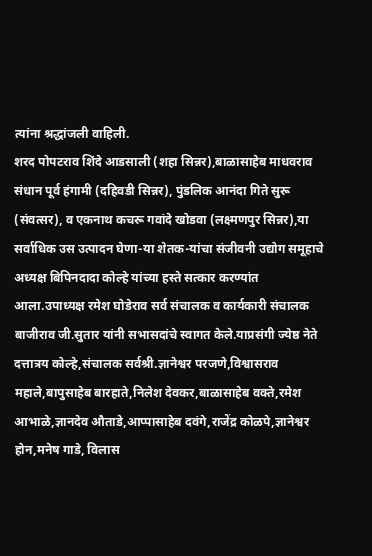त्यांना श्रद्धांजली वाहिली.
शरद पोपटराव शिंदे आडसाली (शहा सिन्नर),बाळासाहेब माधवराव संधान पूर्व हंगामी (दहिवडी सिन्नर), पुंडलिक आनंदा गिते सुरू (संवत्सर), व एकनाथ कचरू गवांदे खोडवा (लक्ष्मणपुर सिन्नर),या सर्वाधिक उस उत्पादन घेणा-या शेतक-यांचा संजीवनी उद्योग समूहाचे अध्यक्ष बिपिनदादा कोल्हे यांच्या हस्ते सत्कार करण्यांत आला.उपाध्यक्ष रमेश घोडेराव सर्व संचालक व कार्यकारी संचालक बाजीराव जी.सुतार यांनी सभासदांचे स्वागत केले.याप्रसंगी ज्येष्ठ नेते दत्तात्रय कोल्हे,संचालक सर्वश्री.ज्ञानेश्वर परजणे,विश्वासराव महाले,बापुसाहेब बारहाते,निलेश देवकर,बाळासाहेब वक्ते,रमेश आभाळे,ज्ञानदेव औताडे,आप्पासाहेब दवंगे,राजेंद्र कोळपे,ज्ञानेश्वर होन,मनेष गाडे, विलास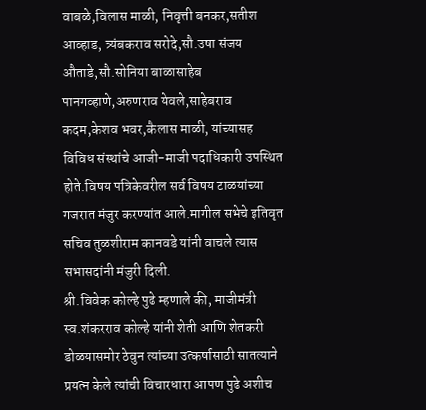वाबळे,विलास माळी, निवृत्ती बनकर,सतीश आव्हाड, त्र्यंबकराव सरोदे,सौ.उषा संजय औताडे,सौ.सोनिया बाळासाहेब पानगव्हाणे,अरुणराव येवले,साहेबराव कदम,केशव भवर,कैलास माळी, यांच्यासह विविध संस्थांचे आजी-माजी पदाधिकारी उपस्थित होते.विषय पत्रिकेवरील सर्व विषय टाळयांच्या गजरात मंजुर करण्यांत आले.मागील सभेचे इतिवृत सचिव तुळशीराम कानवडे यांनी वाचले त्यास सभासदांनी मंजुरी दिली.
श्री.विवेक कोल्हे पुढे म्हणाले की, माजीमंत्री स्व.शंकरराव कोल्हे यांनी शेती आणि शेतकरी डोळयासमोर ठेवुन त्यांच्या उत्कर्षासाठी सातत्याने प्रयत्न केले त्यांची विचारधारा आपण पुढे अशीच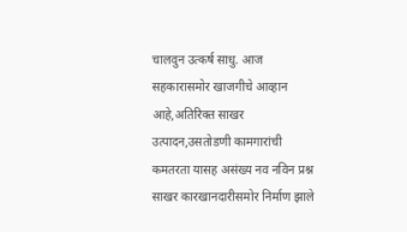चालवुन उत्कर्ष साधु. आज सहकारासमोर खाजगीचे आव्हान आहे,अतिरिक्त साखर उत्पादन,उसतोडणी कामगारांची कमतरता यासह असंख्य नव नविन प्रश्न साखर कारखानदारीसमोर निर्माण झाले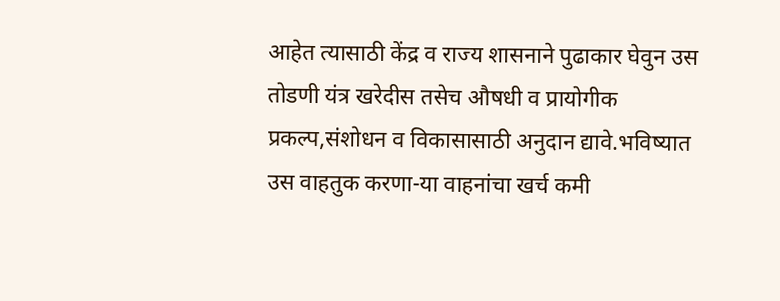आहेत त्यासाठी केंद्र व राज्य शासनाने पुढाकार घेवुन उस तोडणी यंत्र खरेदीस तसेच औषधी व प्रायोगीक प्रकल्प,संशोधन व विकासासाठी अनुदान द्यावे.भविष्यात उस वाहतुक करणा-या वाहनांचा खर्च कमी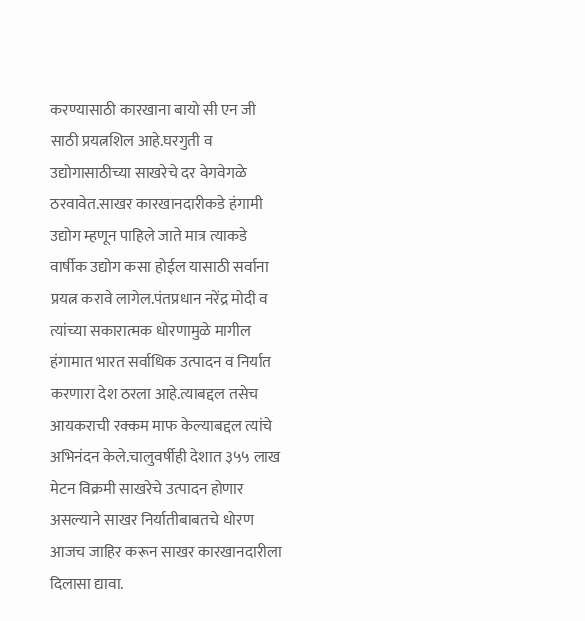करण्यासाठी कारखाना बायो सी एन जी साठी प्रयत्नशिल आहे.घरगुती व उद्योगासाठीच्या साखरेचे दर वेगवेगळे ठरवावेत.साखर कारखानदारीकडे हंगामी उद्योग म्हणून पाहिले जाते मात्र त्याकडे वार्षीक उद्योग कसा होईल यासाठी सर्वाना प्रयत्न करावे लागेल.पंतप्रधान नरेंद्र मोदी व त्यांच्या सकारात्मक धोरणामुळे मागील हंगामात भारत सर्वाधिक उत्पादन व निर्यात करणारा देश ठरला आहे.त्याबद्दल तसेच आयकराची रक्कम माफ केल्याबद्दल त्यांचे अभिनंदन केले.चालुवर्षीही देशात ३५५ लाख मेटन विक्रमी साखरेचे उत्पादन होणार असल्याने साखर निर्यातीबाबतचे धोरण आजच जाहिर करून साखर कारखानदारीला दिलासा द्यावा.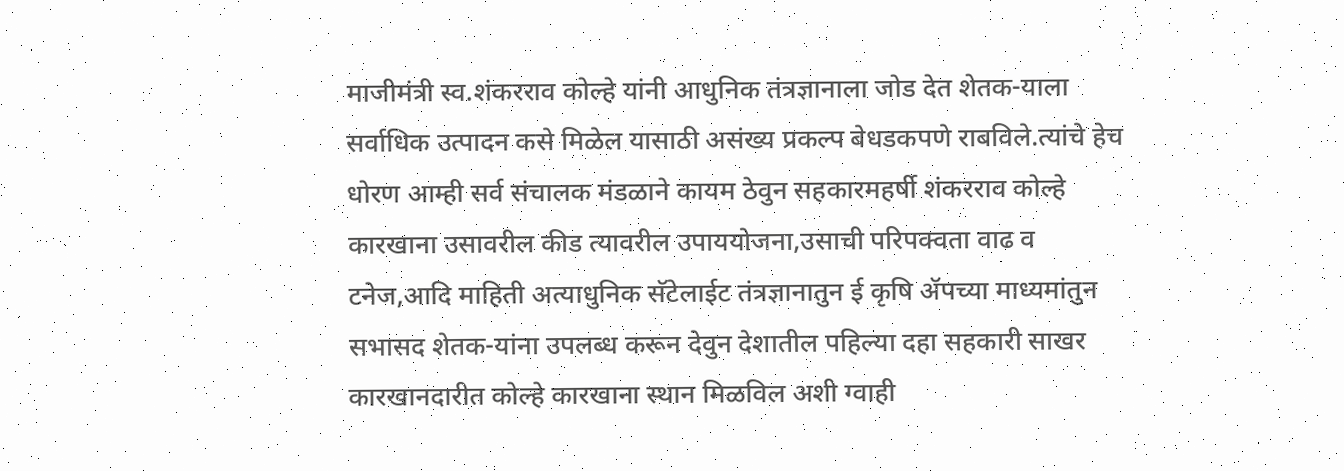माजीमंत्री स्व.शंकरराव कोल्हे यांनी आधुनिक तंत्रज्ञानाला जोड देत शेतक-याला सर्वाधिक उत्पादन कसे मिळेल यासाठी असंख्य प्रकल्प बेधडकपणे राबविले.त्यांचे हेच धोरण आम्ही सर्व संचालक मंडळाने कायम ठेवुन सहकारमहर्षी शंकरराव कोल्हे कारखाना उसावरील कीड त्यावरील उपाययोजना,उसाची परिपक्वता वाढ व टनेज,आदि माहिती अत्याधुनिक सॅटेलाईट तंत्रज्ञानातुन ई कृषि ॲपच्या माध्यमांतुन सभासद शेतक-यांना उपलब्ध करून देवुन देशातील पहिल्या दहा सहकारी साखर कारखानदारीत कोल्हे कारखाना स्थान मिळविल अशी ग्वाही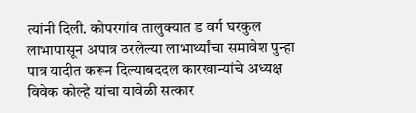त्यांनी दिली. कोपरगांव तालुक्यात ड वर्ग घरकुल लाभापासून अपात्र ठरलेल्या लाभार्थ्यांचा समावेश पुन्हा पात्र यादीत करून दिल्याबददल कारखान्यांचे अध्यक्ष विवेक कोल्हे यांचा यावेळी सत्कार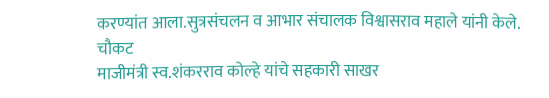करण्यांत आला.सुत्रसंचलन व आभार संचालक विश्वासराव महाले यांनी केले.
चौकट
माजीमंत्री स्व.शंकरराव कोल्हे यांचे सहकारी साखर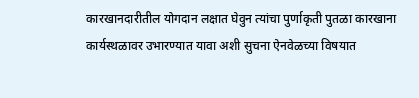कारखानदारीतील योगदान लक्षात घेवुन त्यांचा पुर्णाकृती पुतळा कारखाना कार्यस्थळावर उभारण्यात यावा अशी सुचना ऐनवेळच्या विषयात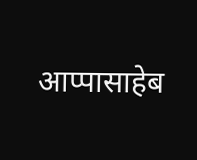आप्पासाहेब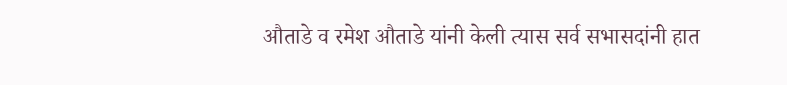औताडे व रमेश औताडे यांनी केली त्यास सर्व सभासदांनी हात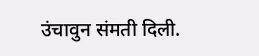उंचावुन संमती दिली.